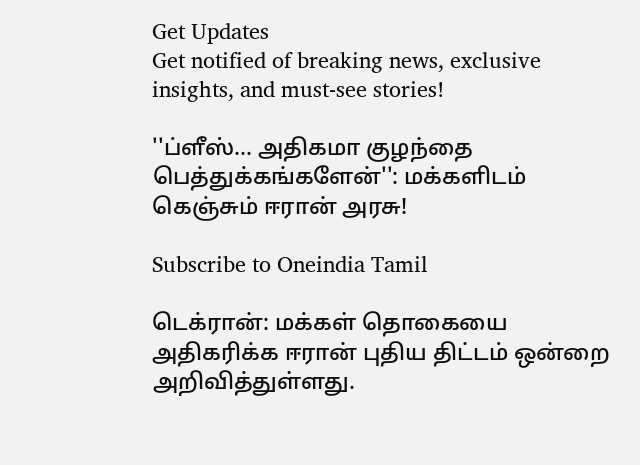Get Updates
Get notified of breaking news, exclusive insights, and must-see stories!

''ப்ளீஸ்... அதிகமா குழந்தை பெத்துக்கங்களேன்'': மக்களிடம் கெஞ்சும் ஈரான் அரசு!

Subscribe to Oneindia Tamil

டெக்ரான்: மக்கள் தொகையை அதிகரிக்க ஈரான் புதிய திட்டம் ஒன்றை அறிவித்துள்ளது.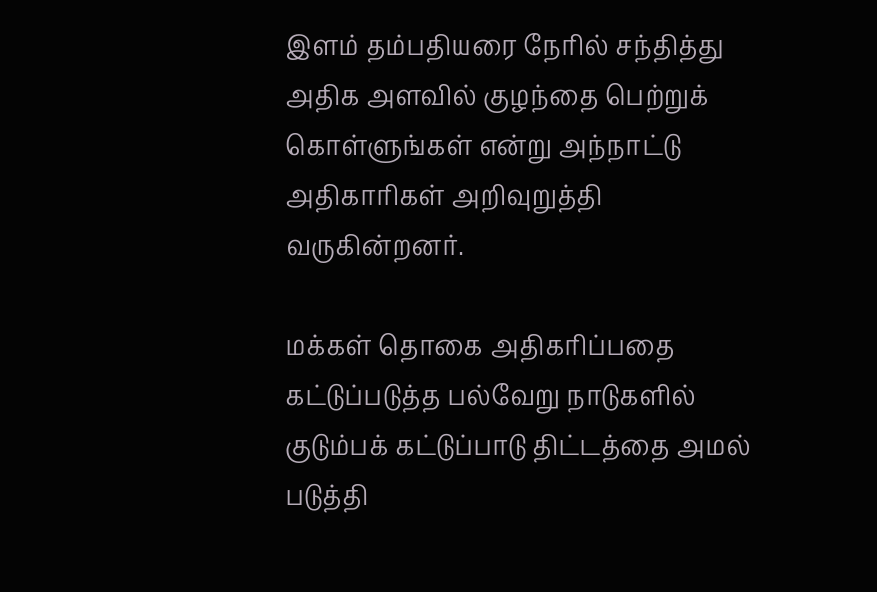இளம் தம்பதியரை நேரில் சந்தித்து அதிக அளவில் குழந்தை பெற்றுக் கொள்ளுங்கள் என்று அந்நாட்டு அதிகாரிகள் அறிவுறுத்தி வருகின்றனர்.

மக்கள் தொகை அதிகரிப்பதை கட்டுப்படுத்த பல்வேறு நாடுகளில் குடும்பக் கட்டுப்பாடு திட்டத்தை அமல் படுத்தி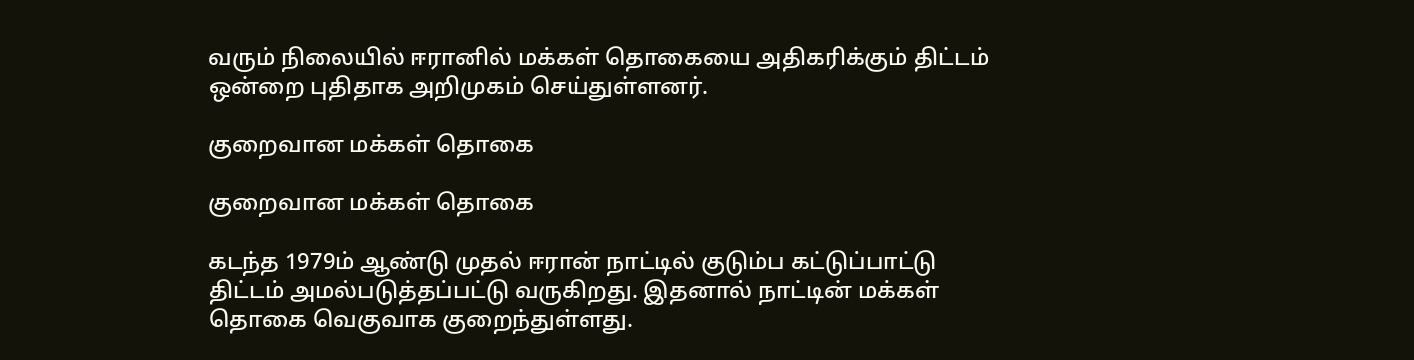வரும் நிலையில் ஈரானில் மக்கள் தொகையை அதிகரிக்கும் திட்டம் ஒன்றை புதிதாக அறிமுகம் செய்துள்ளனர்.

குறைவான மக்கள் தொகை

குறைவான மக்கள் தொகை

கடந்த 1979ம் ஆண்டு முதல் ஈரான் நாட்டில் குடும்ப கட்டுப்பாட்டு திட்டம் அமல்படுத்தப்பட்டு வருகிறது. இதனால் நாட்டின் மக்கள் தொகை வெகுவாக குறைந்துள்ளது.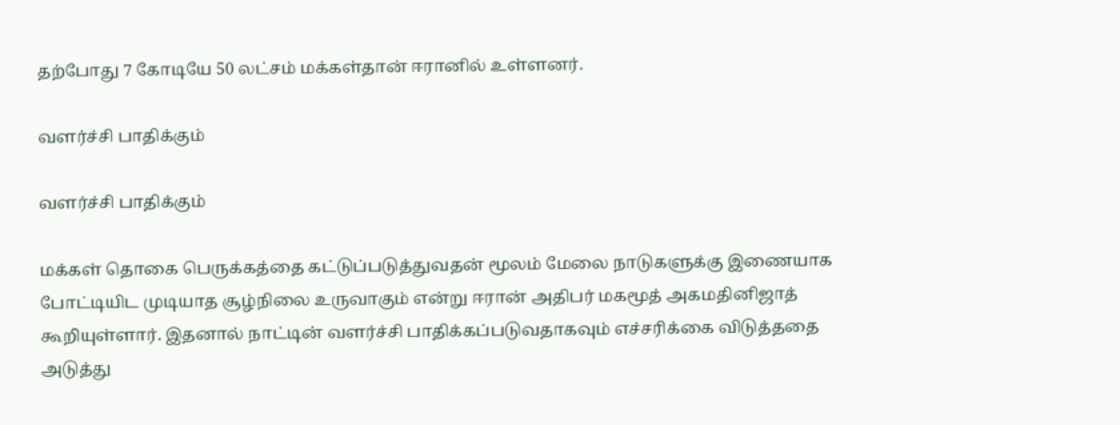தற்போது 7 கோடியே 50 லட்சம் மக்கள்தான் ஈரானில் உள்ளனர்.

வளர்ச்சி பாதிக்கும்

வளர்ச்சி பாதிக்கும்

மக்கள் தொகை பெருக்கத்தை கட்டுப்படுத்துவதன் மூலம் மேலை நாடுகளுக்கு இணையாக போட்டியிட முடியாத சூழ்நிலை உருவாகும் என்று ஈரான் அதிபர் மகமூத் அகமதினிஜாத் கூறியுள்ளார். இதனால் நாட்டின் வளர்ச்சி பாதிக்கப்படுவதாகவும் எச்சரிக்கை விடுத்ததை அடுத்து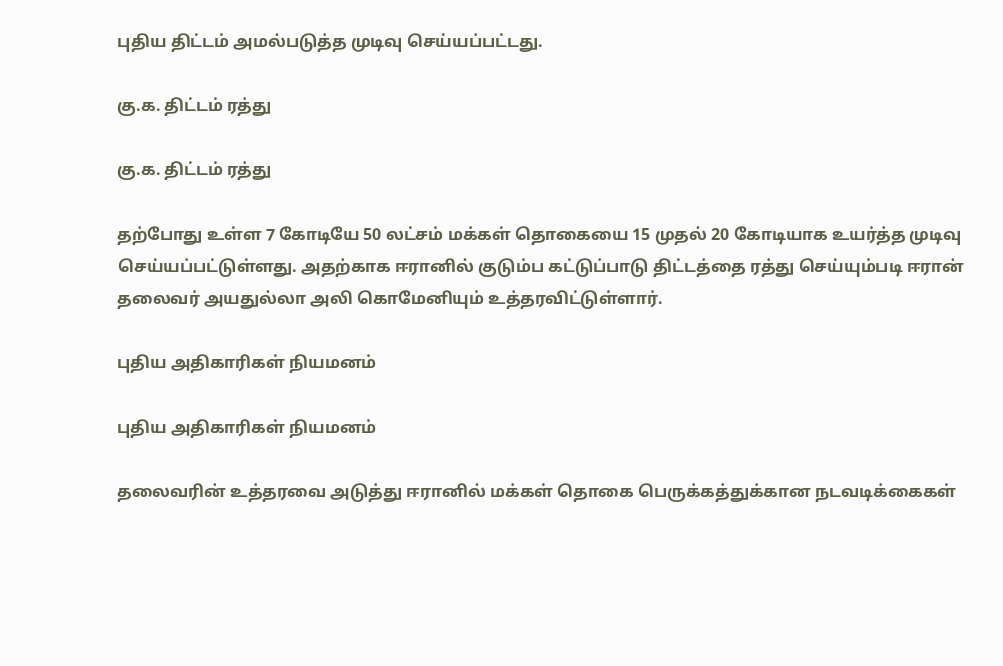புதிய திட்டம் அமல்படுத்த முடிவு செய்யப்பட்டது.

கு.க. திட்டம் ரத்து

கு.க. திட்டம் ரத்து

தற்போது உள்ள 7 கோடியே 50 லட்சம் மக்கள் தொகையை 15 முதல் 20 கோடியாக உயர்த்த முடிவு செய்யப்பட்டுள்ளது. அதற்காக ஈரானில் குடும்ப கட்டுப்பாடு திட்டத்தை ரத்து செய்யும்படி ஈரான் தலைவர் அயதுல்லா அலி கொமேனியும் உத்தரவிட்டுள்ளார்.

புதிய அதிகாரிகள் நியமனம்

புதிய அதிகாரிகள் நியமனம்

தலைவரின் உத்தரவை அடுத்து ஈரானில் மக்கள் தொகை பெருக்கத்துக்கான நடவடிக்கைகள்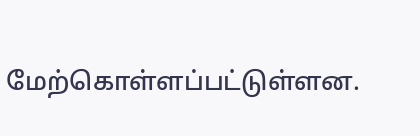மேற்கொள்ளப்பட்டுள்ளன.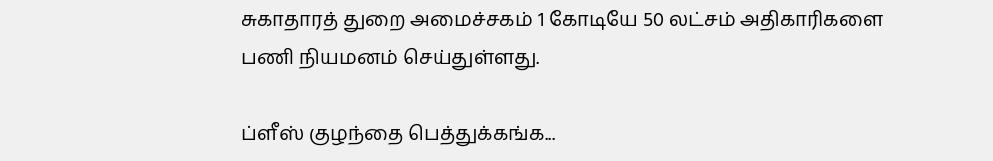சுகாதாரத் துறை அமைச்சகம் 1 கோடியே 50 லட்சம் அதிகாரிகளை பணி நியமனம் செய்துள்ளது.

ப்ளீஸ் குழந்தை பெத்துக்கங்க...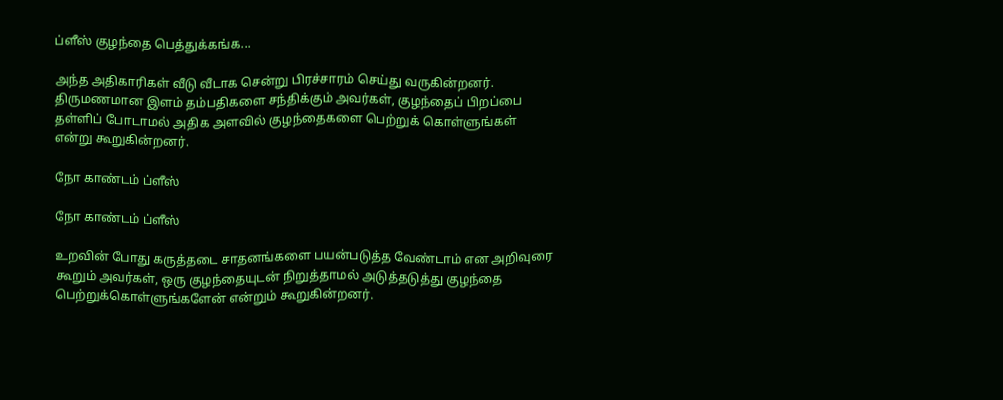ப்ளீஸ் குழந்தை பெத்துக்கங்க...

அந்த அதிகாரிகள் வீடு வீடாக சென்று பிரச்சாரம் செய்து வருகின்றனர். திருமணமான இளம் தம்பதிகளை சந்திக்கும் அவர்கள், குழந்தைப் பிறப்பை தள்ளிப் போடாமல் அதிக அளவில் குழந்தைகளை பெற்றுக் கொள்ளுங்கள் என்று கூறுகின்றனர்.

நோ காண்டம் ப்ளீஸ்

நோ காண்டம் ப்ளீஸ்

உறவின் போது கருத்தடை சாதனங்களை பயன்படுத்த வேண்டாம் என அறிவுரை கூறும் அவர்கள், ஒரு குழந்தையுடன் நிறுத்தாமல் அடுத்தடுத்து குழந்தை பெற்றுக்கொள்ளுங்களேன் என்றும் கூறுகின்றனர்.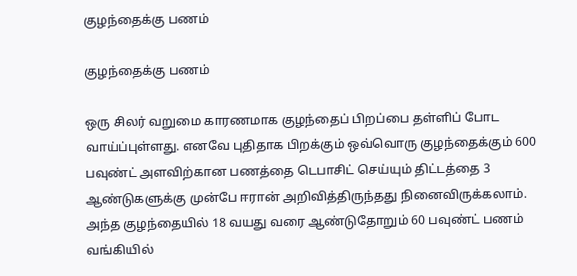குழந்தைக்கு பணம்

குழந்தைக்கு பணம்

ஒரு சிலர் வறுமை காரணமாக குழந்தைப் பிறப்பை தள்ளிப் போட வாய்ப்புள்ளது. எனவே புதிதாக பிறக்கும் ஒவ்வொரு குழந்தைக்கும் 600 பவுண்ட் அளவிற்கான பணத்தை டெபாசிட் செய்யும் திட்டத்தை 3 ஆண்டுகளுக்கு முன்பே ஈரான் அறிவித்திருந்தது நினைவிருக்கலாம். அந்த குழந்தையில் 18 வயது வரை ஆண்டுதோறும் 60 பவுண்ட் பணம் வங்கியில்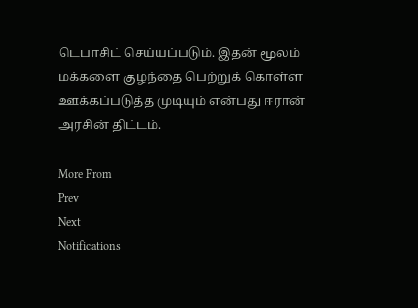டெபாசிட் செய்யப்படும். இதன் மூலம் மக்களை குழந்தை பெற்றுக் கொள்ள ஊக்கப்படுத்த முடியும் என்பது ஈரான் அரசின் திட்டம்.

More From
Prev
Next
Notifications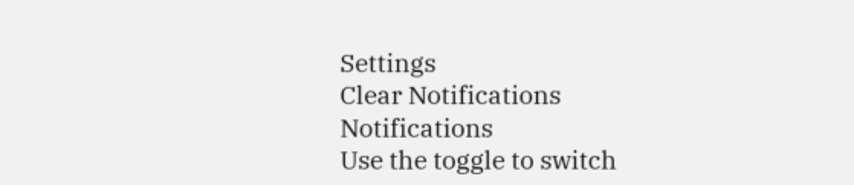Settings
Clear Notifications
Notifications
Use the toggle to switch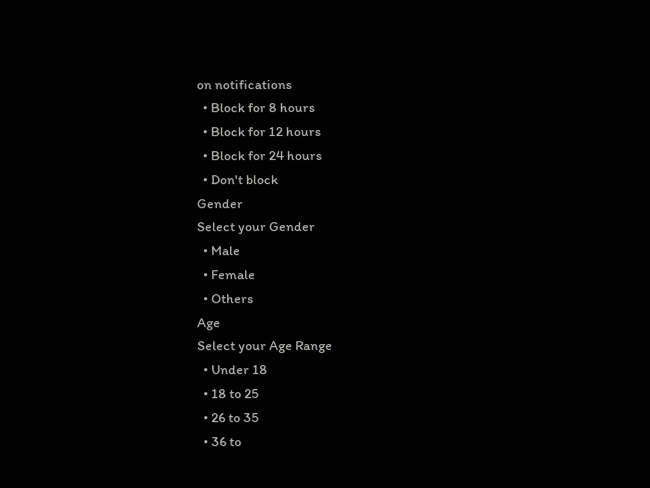on notifications
  • Block for 8 hours
  • Block for 12 hours
  • Block for 24 hours
  • Don't block
Gender
Select your Gender
  • Male
  • Female
  • Others
Age
Select your Age Range
  • Under 18
  • 18 to 25
  • 26 to 35
  • 36 to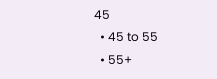45
  • 45 to 55
  • 55+